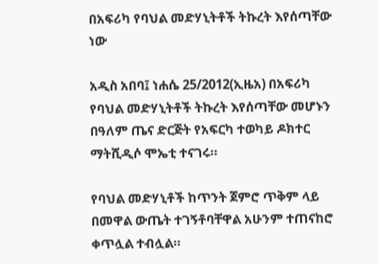በአፍሪካ የባህል መድሃኒትቶች ትኩረት እየሰጣቸው ነው

አዲስ አበባ፤ ነሐሴ 25/2012(ኢዜአ) በአፍሪካ የባህል መድሃኒትቶች ትኩረት እየሰጣቸው መሆኑን በዓለም ጤና ድርጅት የአፍርካ ተወካይ ዶክተር ማትሺዲሶ ሞኤቲ ተናገሩ።

የባህል መድሃኒቶች ከጥንት ጀምሮ ጥቅም ላይ በመዋል ውጤት ተገኝቶባቸዋል አሁንም ተጠናከሮ ቀጥሏል ተብሏል።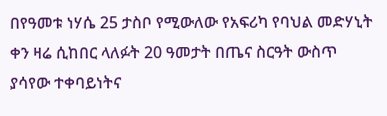በየዓመቱ ነሃሴ 25 ታስቦ የሚውለው የአፍሪካ የባህል መድሃኒት ቀን ዛሬ ሲከበር ላለፉት 20 ዓመታት በጤና ስርዓት ውስጥ ያሳየው ተቀባይነትና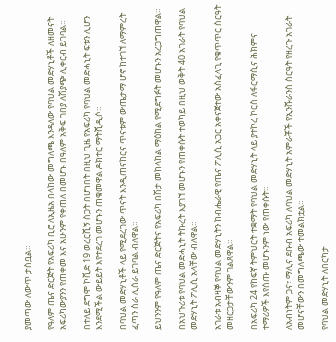ያመጣው ለውጥ ታስቧል።

የዓለም ጤና ድርጅት የአፍሪካ ቢሮ ለኢዜአ በላከው መግለጫ እንዳለው የባህል መድሃኒቶች ለዘመናት አፍሪካውያንን የጠቀመ እና አሁንም የቀጠለ በመሆኑ በዓለም አቅፍ ገበያ ለሽያጭ ሊቀርብ ይገባል።

በተለይ ደግሞ ኮቪድ 19 ወረርሺኝ ስጋት በሆነበት በዚህ ጊዜ የአፍሪካ የባህል መድሓኒት ፍቱን ሊሆን እንደሚችል ውይይት እየተደረገ መሆኑን ጠቁመዋል ዶክተር ማትሺዲሶ።

በባህል መድሃኒቶች ላይ የሚደረገው ጥናት እንዲጠናከርና ጥናቱም ውጤታማ ሆኖ ከተገኘ ለማምረት ፈጣን ስራ ሊሰራ ይገባል ብለዋል።

ይህንንም የዓለም ጤና ድርጅትና የአፍሪካ በሽታ መከላከል ማዕከል የሚደግፉት መሆኑን አረጋግጠዋል።

በአህጉሪቱ የባህል መድሓኒት ትኩረት እያገኘ መሆኑን የጠቀሱት ተወካይ በዚህ ወቅት 40 አገራት የባህል መድሃኒት ፖሊሲ አላቸው ብለዋል።

አገራቱ አብዛኞ የባህል መድሃኒትን ከብሔራዊ የጤና ፖሊሲ አጋር አቀናጀተው አስፈላጊ የቁጥጥር ስርዓት መዘርጋታቸውንም ገልጸዋል።

በአፍሪካ 24 የከፍኛ ትምህርት ተቋማት የባህል መድሃኒት ላይ ያተኮረ ኮርስ ለፋርማሲና ሕክምና ተማሪዎች እየሰጡ መሆኑንም ነው የጠቀሱት።

ለአብነትም ጋና፣ ማሊና ደቡብ አፍሪካ ለባህል መድሃኒት አምራቾች የኢንሹራንስ ስርዓት የዘረጉ አገራት መሆናቸውን በመግለጫው ተመልክቷል።

የባህል መድሃኒት ለበርካታ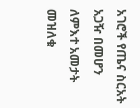አገሮች የጤና ስርአት አጋዥ በመሆን ለምእተ አመታት መዝለቁ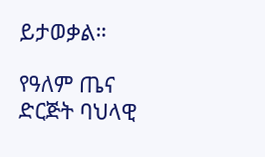ይታወቃል።

የዓለም ጤና ድርጅት ባህላዊ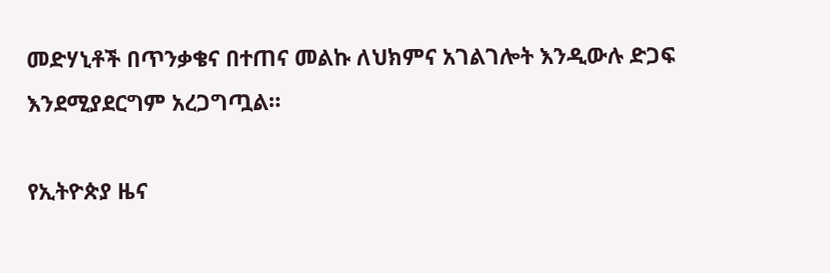መድሃኒቶች በጥንቃቄና በተጠና መልኩ ለህክምና አገልገሎት እንዲውሉ ድጋፍ እንደሚያደርግም አረጋግጧል።

የኢትዮጵያ ዜና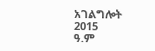አገልግሎት
2015
ዓ.ም